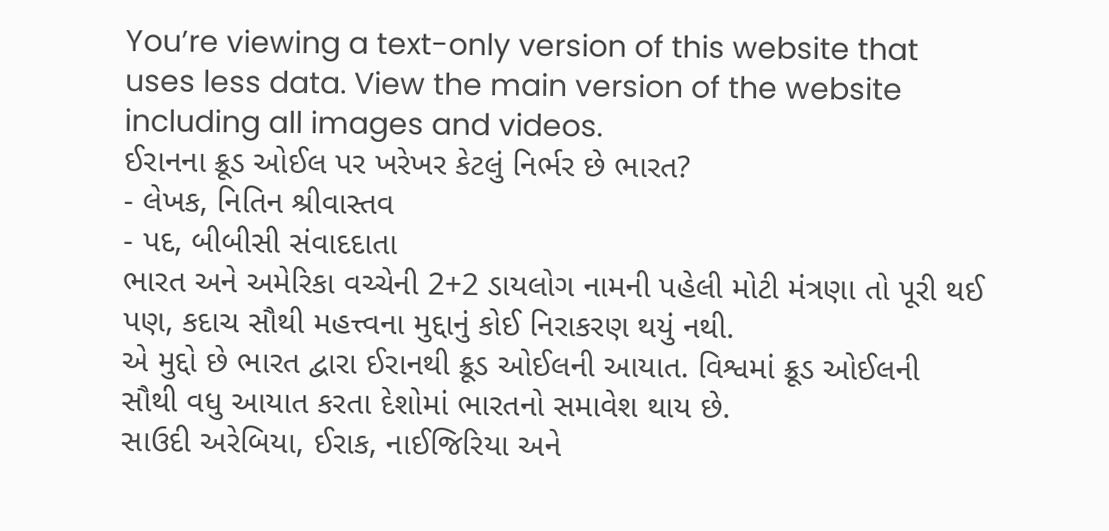You’re viewing a text-only version of this website that uses less data. View the main version of the website including all images and videos.
ઈરાનના ક્રૂડ ઓઈલ પર ખરેખર કેટલું નિર્ભર છે ભારત?
- લેખક, નિતિન શ્રીવાસ્તવ
- પદ, બીબીસી સંવાદદાતા
ભારત અને અમેરિકા વચ્ચેની 2+2 ડાયલોગ નામની પહેલી મોટી મંત્રણા તો પૂરી થઈ પણ, કદાચ સૌથી મહત્ત્વના મુદ્દાનું કોઈ નિરાકરણ થયું નથી.
એ મુદ્દો છે ભારત દ્વારા ઈરાનથી ક્રૂડ ઓઈલની આયાત. વિશ્વમાં ક્રૂડ ઓઈલની સૌથી વધુ આયાત કરતા દેશોમાં ભારતનો સમાવેશ થાય છે.
સાઉદી અરેબિયા, ઈરાક, નાઈજિરિયા અને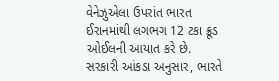વેનેઝુએલા ઉપરાંત ભારત ઈરાનમાંથી લગભગ 12 ટકા ક્રૂડ ઓઈલની આયાત કરે છે.
સરકારી આંકડા અનુસાર, ભારતે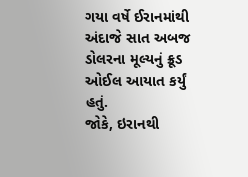ગયા વર્ષે ઈરાનમાંથી અંદાજે સાત અબજ ડોલરના મૂલ્યનું ક્રૂડ ઓઈલ આયાત કર્યું હતું.
જોકે, ઇરાનથી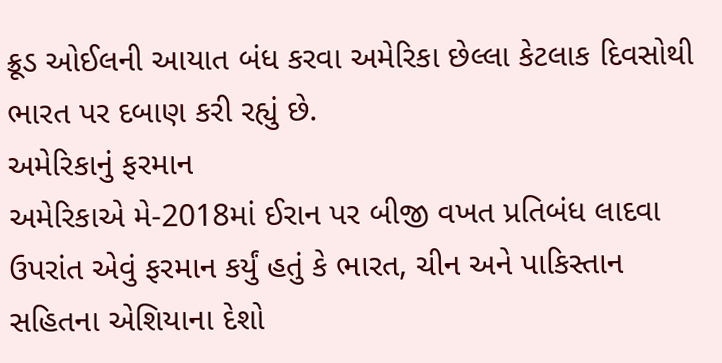ક્રૂડ ઓઈલની આયાત બંધ કરવા અમેરિકા છેલ્લા કેટલાક દિવસોથી ભારત પર દબાણ કરી રહ્યું છે.
અમેરિકાનું ફરમાન
અમેરિકાએ મે-2018માં ઈરાન પર બીજી વખત પ્રતિબંધ લાદવા ઉપરાંત એવું ફરમાન કર્યું હતું કે ભારત, ચીન અને પાકિસ્તાન સહિતના એશિયાના દેશો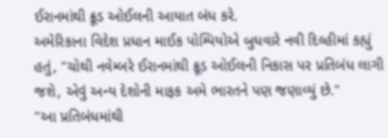ઈરાનમાંથી ક્રૂડ ઓઈલની આયાત બંધ કરે.
અમેરિકાના વિદેશ પ્રધાન માઈક પોમ્પિયોએ બુધવારે નવી દિલ્હીમાં કહ્યું હતું, "ચોથી નવેમ્બરે ઈરાનમાંથી ક્રૂડ ઓઈલની નિકાસ પર પ્રતિબંધ લાગી જશે, એવું અન્ય દેશોની માફક અમે ભારતને પણ જણાવ્યું છે."
"આ પ્રતિબંધમાંથી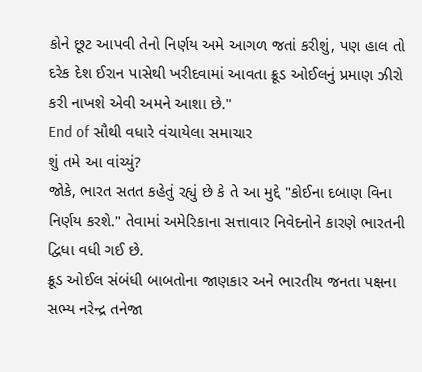કોને છૂટ આપવી તેનો નિર્ણય અમે આગળ જતાં કરીશું, પણ હાલ તો દરેક દેશ ઈરાન પાસેથી ખરીદવામાં આવતા ક્રૂડ ઓઈલનું પ્રમાણ ઝીરો કરી નાખશે એવી અમને આશા છે."
End of સૌથી વધારે વંચાયેલા સમાચાર
શું તમે આ વાંચ્યું?
જોકે, ભારત સતત કહેતું રહ્યું છે કે તે આ મુદ્દે "કોઈના દબાણ વિના નિર્ણય કરશે." તેવામાં અમેરિકાના સત્તાવાર નિવેદનોને કારણે ભારતની દ્વિધા વધી ગઈ છે.
ક્રૂડ ઓઈલ સંબંધી બાબતોના જાણકાર અને ભારતીય જનતા પક્ષના સભ્ય નરેન્દ્ર તનેજા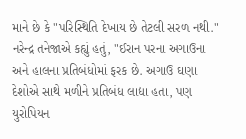માને છે કે "પરિસ્થિતિ દેખાય છે તેટલી સરળ નથી."
નરેન્દ્ર તનેજાએ કહ્યું હતું, "ઈરાન પરના અગાઉના અને હાલના પ્રતિબંધોમાં ફરક છે. અગાઉ ઘણા દેશોએ સાથે મળીને પ્રતિબંધ લાદ્યા હતા, પણ યુરોપિયન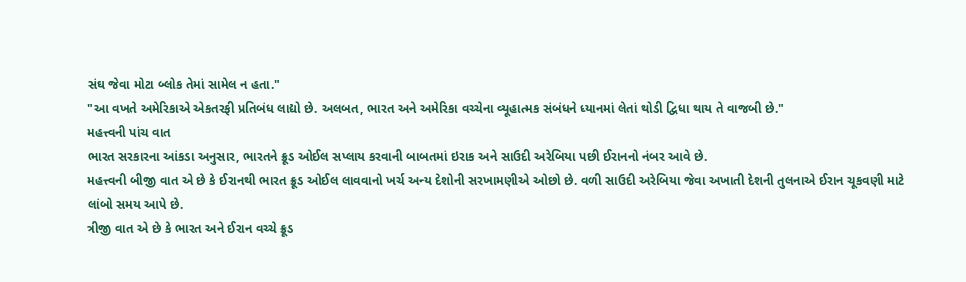સંઘ જેવા મોટા બ્લોક તેમાં સામેલ ન હતા."
"આ વખતે અમેરિકાએ એકતરફી પ્રતિબંધ લાદ્યો છે. અલબત, ભારત અને અમેરિકા વચ્ચેના વ્યૂહાત્મક સંબંધને ધ્યાનમાં લેતાં થોડી દ્વિધા થાય તે વાજબી છે."
મહત્ત્વની પાંચ વાત
ભારત સરકારના આંકડા અનુસાર, ભારતને ક્રૂડ ઓઈલ સપ્લાય કરવાની બાબતમાં ઇરાક અને સાઉદી અરેબિયા પછી ઈરાનનો નંબર આવે છે.
મહત્ત્વની બીજી વાત એ છે કે ઈરાનથી ભારત ક્રૂડ ઓઈલ લાવવાનો ખર્ચ અન્ય દેશોની સરખામણીએ ઓછો છે. વળી સાઉદી અરેબિયા જેવા અખાતી દેશની તુલનાએ ઈરાન ચૂકવણી માટે લાંબો સમય આપે છે.
ત્રીજી વાત એ છે કે ભારત અને ઈરાન વચ્ચે ક્રૂડ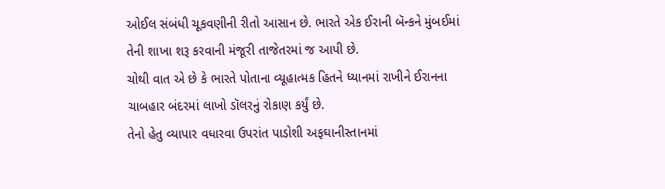ઓઈલ સંબંધી ચૂકવણીની રીતો આસાન છે. ભારતે એક ઈરાની બૅન્કને મુંબઈમાં તેની શાખા શરૂ કરવાની મંજૂરી તાજેતરમાં જ આપી છે.
ચોથી વાત એ છે કે ભારતે પોતાના વ્યૂહાત્મક હિતને ધ્યાનમાં રાખીને ઈરાનના ચાબહાર બંદરમાં લાખો ડૉલરનું રોકાણ કર્યું છે.
તેનો હેતુ વ્યાપાર વધારવા ઉપરાંત પાડોશી અફઘાનીસ્તાનમાં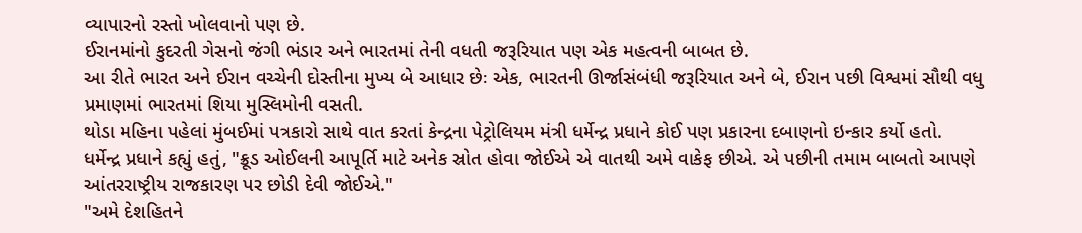વ્યાપારનો રસ્તો ખોલવાનો પણ છે.
ઈરાનમાંનો કુદરતી ગેસનો જંગી ભંડાર અને ભારતમાં તેની વધતી જરૂરિયાત પણ એક મહત્વની બાબત છે.
આ રીતે ભારત અને ઈરાન વચ્ચેની દોસ્તીના મુખ્ય બે આધાર છેઃ એક, ભારતની ઊર્જાસંબંધી જરૂરિયાત અને બે, ઈરાન પછી વિશ્વમાં સૌથી વધુ પ્રમાણમાં ભારતમાં શિયા મુસ્લિમોની વસતી.
થોડા મહિના પહેલાં મુંબઈમાં પત્રકારો સાથે વાત કરતાં કેન્દ્રના પેટ્રોલિયમ મંત્રી ધર્મેન્દ્ર પ્રધાને કોઈ પણ પ્રકારના દબાણનો ઇન્કાર કર્યો હતો.
ધર્મેન્દ્ર પ્રધાને કહ્યું હતું, "ક્રૂડ ઓઈલની આપૂર્તિ માટે અનેક સ્રોત હોવા જોઈએ એ વાતથી અમે વાકેફ છીએ. એ પછીની તમામ બાબતો આપણે આંતરરાષ્ટ્રીય રાજકારણ પર છોડી દેવી જોઈએ."
"અમે દેશહિતને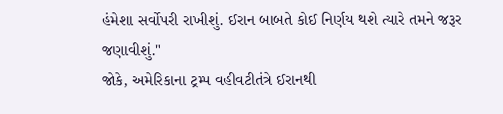હંમેશા સર્વોપરી રાખીશું. ઈરાન બાબતે કોઈ નિર્ણય થશે ત્યારે તમને જરૂર જણાવીશું."
જોકે, અમેરિકાના ટ્રમ્પ વહીવટીતંત્રે ઈરાનથી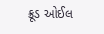ક્રૂડ ઓઈલ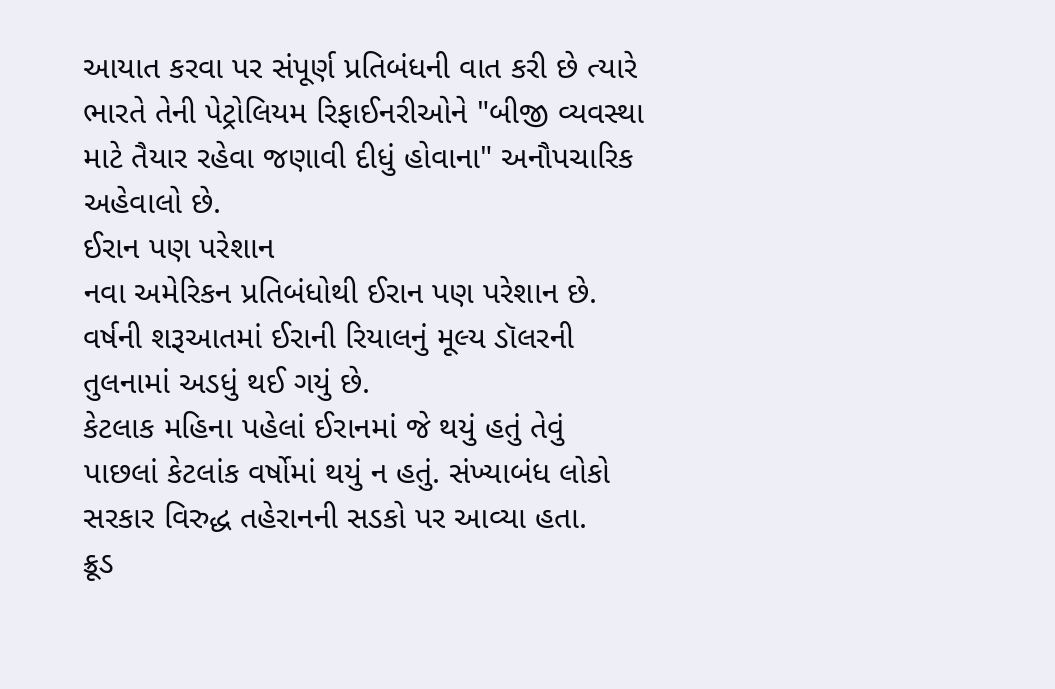આયાત કરવા પર સંપૂર્ણ પ્રતિબંધની વાત કરી છે ત્યારે ભારતે તેની પેટ્રોલિયમ રિફાઈનરીઓને "બીજી વ્યવસ્થા માટે તૈયાર રહેવા જણાવી દીધું હોવાના" અનૌપચારિક અહેવાલો છે.
ઈરાન પણ પરેશાન
નવા અમેરિકન પ્રતિબંધોથી ઈરાન પણ પરેશાન છે. વર્ષની શરૂઆતમાં ઈરાની રિયાલનું મૂલ્ય ડૉલરની તુલનામાં અડધું થઈ ગયું છે.
કેટલાક મહિના પહેલાં ઈરાનમાં જે થયું હતું તેવું પાછલાં કેટલાંક વર્ષોમાં થયું ન હતું. સંખ્યાબંધ લોકો સરકાર વિરુદ્ધ તહેરાનની સડકો પર આવ્યા હતા.
ક્રૂડ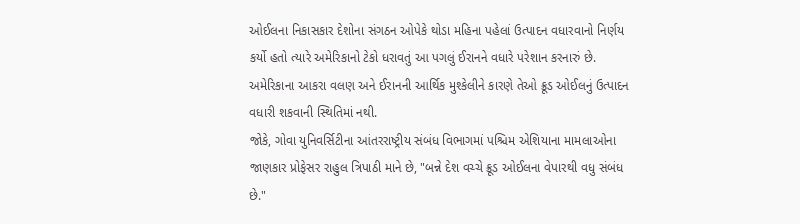ઓઈલના નિકાસકાર દેશોના સંગઠન ઓપેકે થોડા મહિના પહેલાં ઉત્પાદન વધારવાનો નિર્ણય કર્યો હતો ત્યારે અમેરિકાનો ટેકો ધરાવતું આ પગલું ઈરાનને વધારે પરેશાન કરનારું છે.
અમેરિકાના આકરા વલણ અને ઈરાનની આર્થિક મુશ્કેલીને કારણે તેઓ ક્રૂડ ઓઈલનું ઉત્પાદન વધારી શકવાની સ્થિતિમાં નથી.
જોકે, ગોવા યુનિવર્સિટીના આંતરરાષ્ટ્રીય સંબંધ વિભાગમાં પશ્ચિમ એશિયાના મામલાઓના જાણકાર પ્રોફેસર રાહુલ ત્રિપાઠી માને છે, "બન્ને દેશ વચ્ચે ક્રૂડ ઓઈલના વેપારથી વધુ સંબંધ છે."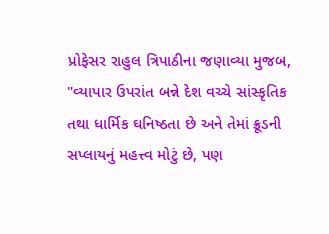પ્રોફેસર રાહુલ ત્રિપાઠીના જણાવ્યા મુજબ, "વ્યાપાર ઉપરાંત બન્ને દેશ વચ્ચે સાંસ્કૃતિક તથા ધાર્મિક ઘનિષ્ઠતા છે અને તેમાં ક્રૂડની સપ્લાયનું મહત્ત્વ મોટું છે, પણ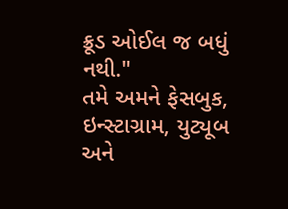ક્રૂડ ઓઈલ જ બધું નથી."
તમે અમને ફેસબુક, ઇન્સ્ટાગ્રામ, યુટ્યૂબ અને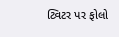ટ્વિટર પર ફોલો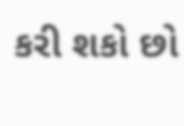કરી શકો છો